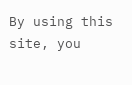By using this site, you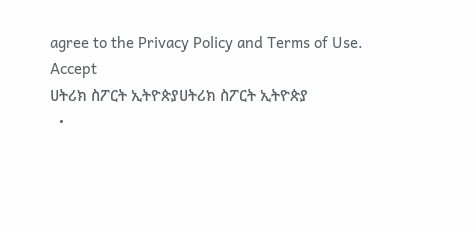agree to the Privacy Policy and Terms of Use.
Accept
ሀትሪክ ስፖርት ኢትዮጵያሀትሪክ ስፖርት ኢትዮጵያ
  •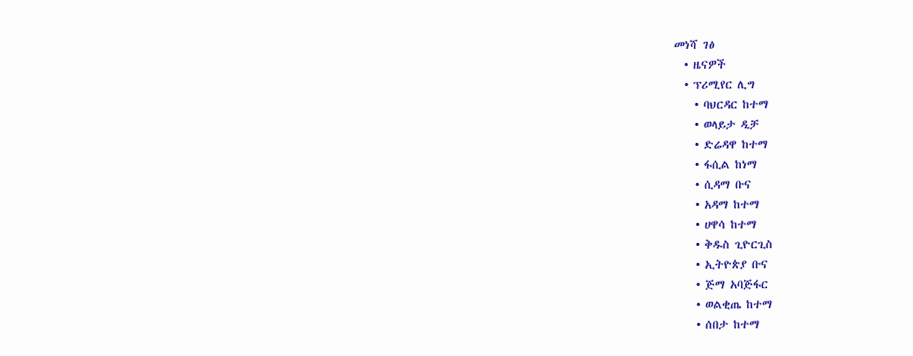መነሻ ገፅ
  • ዜናዎች
  • ፕሪሚየር ሊግ
    • ባህርዳር ከተማ
    • ወላይታ ዲቻ
    • ድሬዳዋ ከተማ
    • ፋሲል ከነማ
    • ሲዳማ ቡና
    • አዳማ ከተማ
    • ሀዋሳ ከተማ
    • ቅዱስ ጊዮርጊስ
    • ኢትዮጵያ ቡና
    • ጅማ አባጅፋር
    • ወልቂጤ ከተማ
    • ሰበታ ከተማ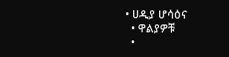• ሀዲያ ሆሳዕና
  • ዋልያዎቹ
  •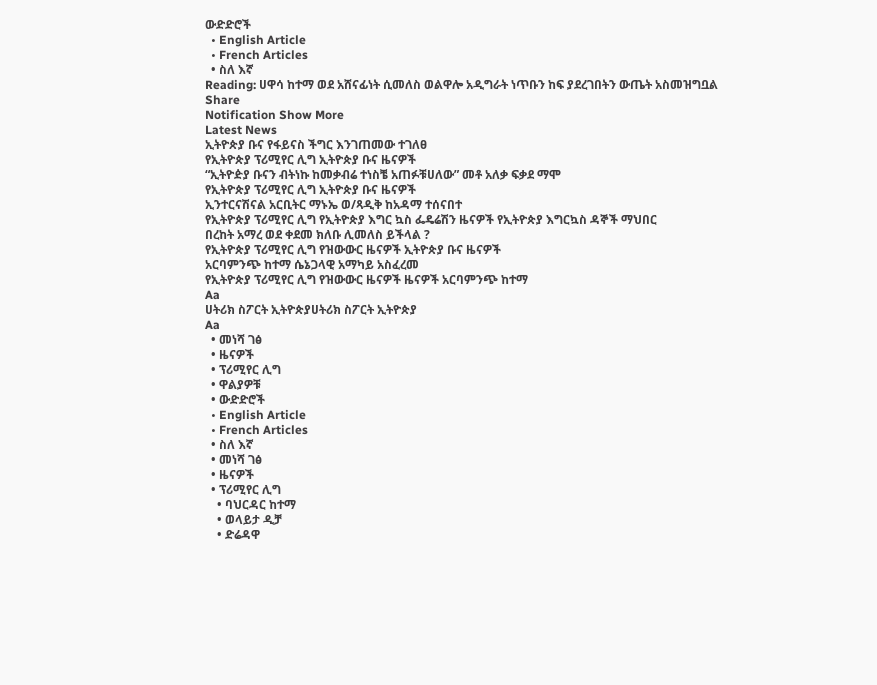ውድድሮች
  • English Article
  • French Articles
  • ስለ እኛ
Reading: ሀዋሳ ከተማ ወደ አሸናፊነት ሲመለስ ወልዋሎ አዲግራት ነጥቡን ከፍ ያደረገበትን ውጤት አስመዝግቧል
Share
Notification Show More
Latest News
ኢትዮጵያ ቡና የፋይናስ ችግር እንገጠመው ተገለፀ
የኢትዮጵያ ፕሪሚየር ሊግ ኢትዮጵያ ቡና ዜናዎች
“ኢትዮዽያ ቡናን ብትነኩ ከመቃብሬ ተነስቼ አጠፉቹሀለው” መቶ አለቃ ፍቃደ ማሞ
የኢትዮጵያ ፕሪሚየር ሊግ ኢትዮጵያ ቡና ዜናዎች
ኢንተርናሽናል አርቢትር ማኑኤ ወ/ጻዲቅ ከአዳማ ተሰናበተ
የኢትዮጵያ ፕሪሚየር ሊግ የኢትዮጵያ እግር ኳስ ፌዴሬሽን ዜናዎች የኢትዮጵያ እግርኳስ ዳኞች ማህበር
በረከት አማረ ወደ ቀደመ ክለቡ ሊመለስ ይችላል ?
የኢትዮጵያ ፕሪሚየር ሊግ የዝውውር ዜናዎች ኢትዮጵያ ቡና ዜናዎች
አርባምንጭ ከተማ ሴኔጋላዊ አማካይ አስፈረመ
የኢትዮጵያ ፕሪሚየር ሊግ የዝውውር ዜናዎች ዜናዎች አርባምንጭ ከተማ
Aa
ሀትሪክ ስፖርት ኢትዮጵያሀትሪክ ስፖርት ኢትዮጵያ
Aa
  • መነሻ ገፅ
  • ዜናዎች
  • ፕሪሚየር ሊግ
  • ዋልያዎቹ
  • ውድድሮች
  • English Article
  • French Articles
  • ስለ እኛ
  • መነሻ ገፅ
  • ዜናዎች
  • ፕሪሚየር ሊግ
    • ባህርዳር ከተማ
    • ወላይታ ዲቻ
    • ድሬዳዋ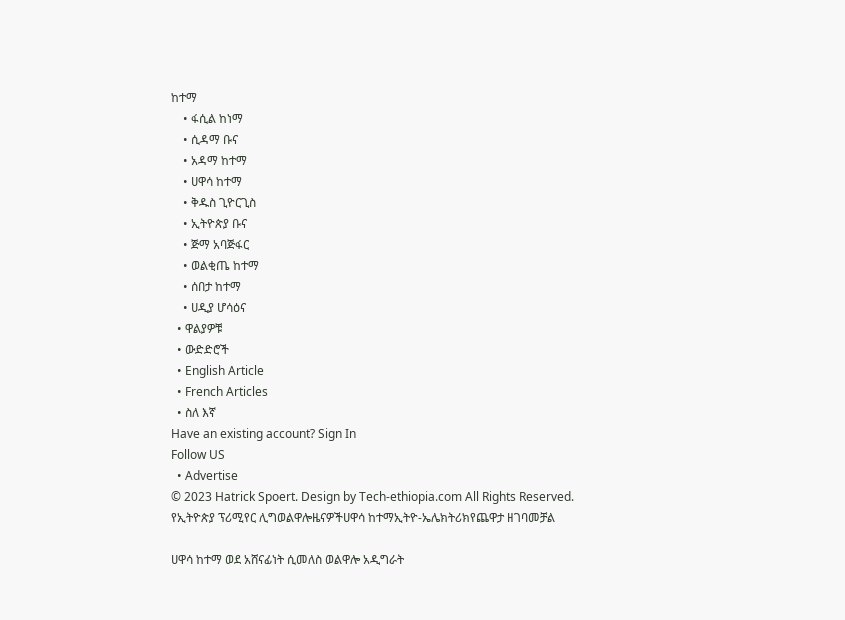ከተማ
    • ፋሲል ከነማ
    • ሲዳማ ቡና
    • አዳማ ከተማ
    • ሀዋሳ ከተማ
    • ቅዱስ ጊዮርጊስ
    • ኢትዮጵያ ቡና
    • ጅማ አባጅፋር
    • ወልቂጤ ከተማ
    • ሰበታ ከተማ
    • ሀዲያ ሆሳዕና
  • ዋልያዎቹ
  • ውድድሮች
  • English Article
  • French Articles
  • ስለ እኛ
Have an existing account? Sign In
Follow US
  • Advertise
© 2023 Hatrick Spoert. Design by Tech-ethiopia.com All Rights Reserved.
የኢትዮጵያ ፕሪሚየር ሊግወልዋሎዜናዎችሀዋሳ ከተማኢትዮ-ኤሌክትሪክየጨዋታ ዘገባመቻል

ሀዋሳ ከተማ ወደ አሸናፊነት ሲመለስ ወልዋሎ አዲግራት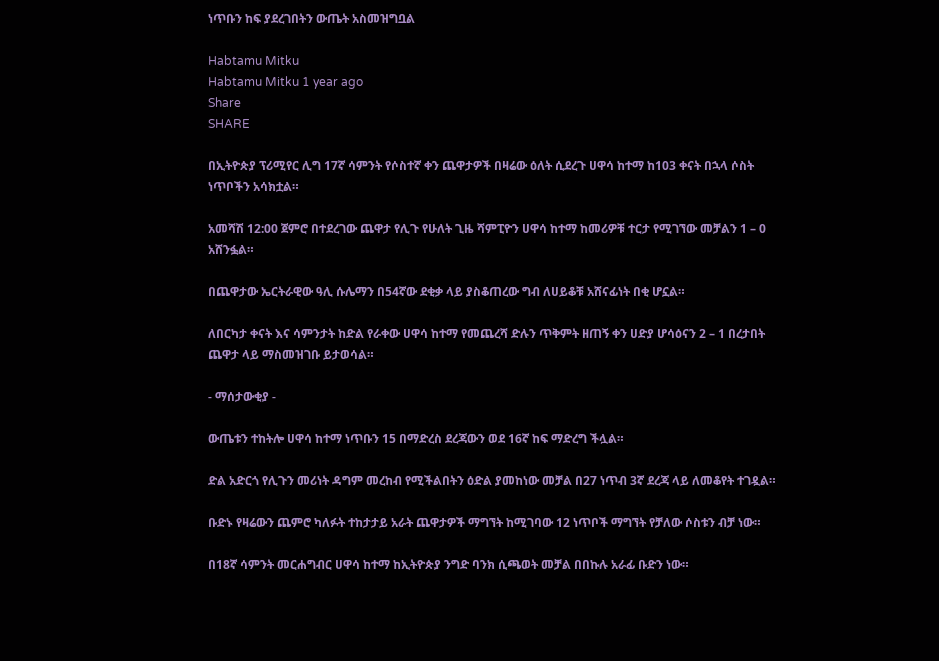ነጥቡን ከፍ ያደረገበትን ውጤት አስመዝግቧል

Habtamu Mitku
Habtamu Mitku 1 year ago
Share
SHARE

በኢትዮጵያ ፕሪሚየር ሊግ 17ኛ ሳምንት የሶስተኛ ቀን ጨዋታዎች በዛሬው ዕለት ሲደረጉ ሀዋሳ ከተማ ከ103 ቀናት በኋላ ሶስት ነጥቦችን አሳክቷል።

አመሻሽ 12:00 ጀምሮ በተደረገው ጨዋታ የሊጉ የሁለት ጊዜ ሻምፒዮን ሀዋሳ ከተማ ከመሪዎቹ ተርታ የሚገኘው መቻልን 1 – 0 አሸንፏል።

በጨዋታው ኤርትራዊው ዓሊ ሱሌማን በ54ኛው ደቂቃ ላይ ያስቆጠረው ግብ ለሀይቆቹ አሸናፊነት በቂ ሆኗል።

ለበርካታ ቀናት እና ሳምንታት ከድል የራቀው ሀዋሳ ከተማ የመጨረሻ ድሉን ጥቅምት ዘጠኝ ቀን ሀድያ ሆሳዕናን 2 – 1 በረታበት ጨዋታ ላይ ማስመዝገቡ ይታወሳል።

- ማሰታውቂያ -

ውጤቱን ተከትሎ ሀዋሳ ከተማ ነጥቡን 15 በማድረስ ደረጃውን ወደ 16ኛ ከፍ ማድረግ ችሏል።

ድል አድርጎ የሊጉን መሪነት ዳግም መረከብ የሚችልበትን ዕድል ያመከነው መቻል በ27 ነጥብ 3ኛ ደረጃ ላይ ለመቆየት ተገዷል።

ቡድኑ የዛሬውን ጨምሮ ካለፉት ተከታታይ አራት ጨዋታዎች ማግኘት ከሚገባው 12 ነጥቦች ማግኘት የቻለው ሶስቱን ብቻ ነው።

በ18ኛ ሳምንት መርሐግብር ሀዋሳ ከተማ ከኢትዮጵያ ንግድ ባንክ ሲጫወት መቻል በበኩሉ አራፊ ቡድን ነው።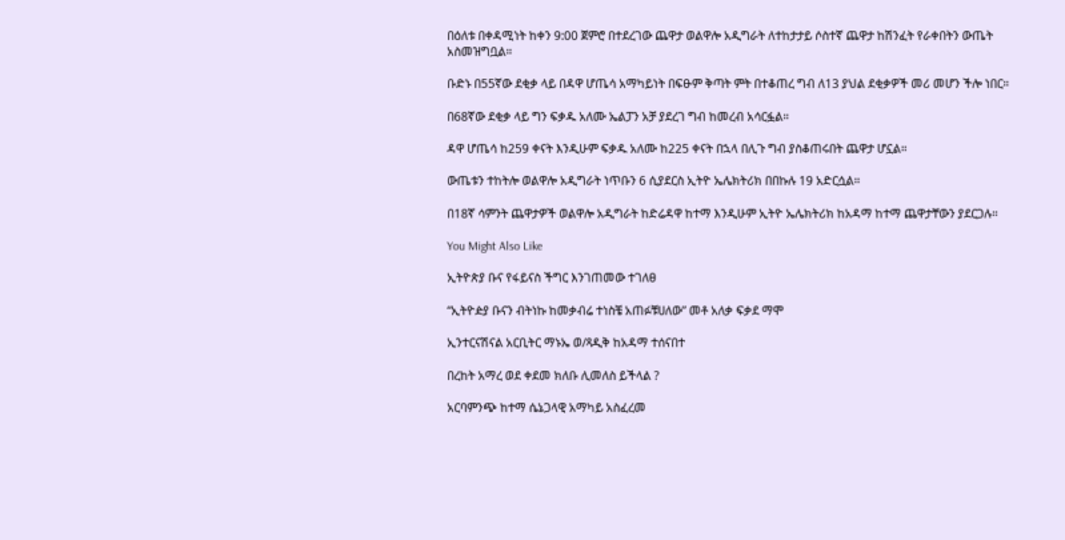በዕለቱ በቀዳሚነት ከቀን 9:00 ጀምሮ በተደረገው ጨዋታ ወልዋሎ አዲግራት ለተከታታይ ሶስተኛ ጨዋታ ከሽንፈት የራቀበትን ውጤት አስመዝግቧል።

ቡድኑ በ55ኛው ደቂቃ ላይ በዳዋ ሆጤሳ አማካይነት በፍፁም ቅጣት ምት በተቆጠረ ግብ ለ13 ያህል ደቂቃዎች መሪ መሆን ችሎ ነበር።

በ68ኛው ደቂቃ ላይ ግን ፍቃዱ አለሙ ኤልፓን አቻ ያደረገ ግብ ከመረብ አሳርፏል።

ዳዋ ሆጤሳ ከ259 ቀናት እንዲሁም ፍቃዱ አለሙ ከ225 ቀናት በኋላ በሊጉ ግብ ያስቆጠሩበት ጨዋታ ሆኗል።

ውጤቱን ተከትሎ ወልዋሎ አዲግራት ነጥቡን 6 ሲያደርስ ኢትዮ ኤሌክትሪክ በበኩሉ 19 አድርሷል።

በ18ኛ ሳምንት ጨዋታዎች ወልዋሎ አዲግራት ከድሬዳዋ ከተማ እንዲሁም ኢትዮ ኤሌክትሪክ ከአዳማ ከተማ ጨዋታቸውን ያደርጋሉ።

You Might Also Like

ኢትዮጵያ ቡና የፋይናስ ችግር እንገጠመው ተገለፀ

“ኢትዮዽያ ቡናን ብትነኩ ከመቃብሬ ተነስቼ አጠፉቹሀለው” መቶ አለቃ ፍቃደ ማሞ

ኢንተርናሽናል አርቢትር ማኑኤ ወ/ጻዲቅ ከአዳማ ተሰናበተ

በረከት አማረ ወደ ቀደመ ክለቡ ሊመለስ ይችላል ?

አርባምንጭ ከተማ ሴኔጋላዊ አማካይ አስፈረመ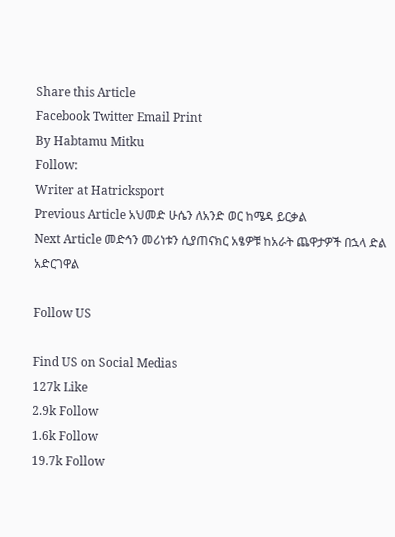Share this Article
Facebook Twitter Email Print
By Habtamu Mitku
Follow:
Writer at Hatricksport
Previous Article አህመድ ሁሴን ለአንድ ወር ከሜዳ ይርቃል
Next Article መድኅን መሪነቱን ሲያጠናክር አፄዎቹ ከአራት ጨዋታዎች በኋላ ድል አድርገዋል

Follow US

Find US on Social Medias
127k Like
2.9k Follow
1.6k Follow
19.7k Follow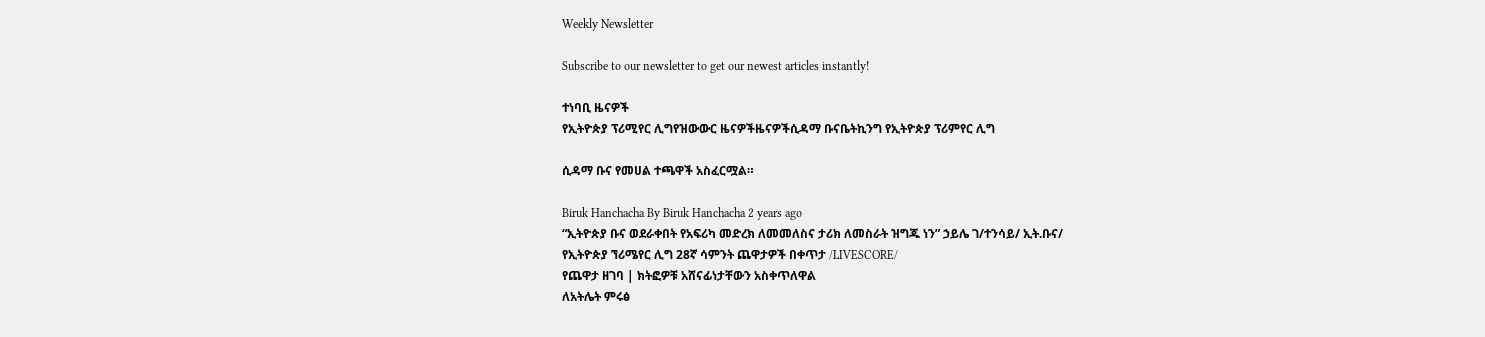Weekly Newsletter

Subscribe to our newsletter to get our newest articles instantly!

ተነባቢ ዜናዎች
የኢትዮጵያ ፕሪሚየር ሊግየዝውውር ዜናዎችዜናዎችሲዳማ ቡናቤትኪንግ የኢትዮጵያ ፕሪምየር ሊግ

ሲዳማ ቡና የመሀል ተጫዋች አስፈርሟል።

Biruk Hanchacha By Biruk Hanchacha 2 years ago
“ኢትዮጵያ ቡና ወደራቀበት የአፍሪካ መድረክ ለመመለስና ታሪክ ለመስራት ዝግጁ ነን” ኃይሌ ገ/ተንሳይ/ ኢት.ቡና/
የኢትዮጵያ ኘሪሜየር ሊግ 28ኛ ሳምንት ጨዋታዎች በቀጥታ /LIVESCORE/
የጨዋታ ዘገባ | ክትፎዎቹ አሸናፊነታቸውን አስቀጥለዋል
ለአትሌት ምሩፅ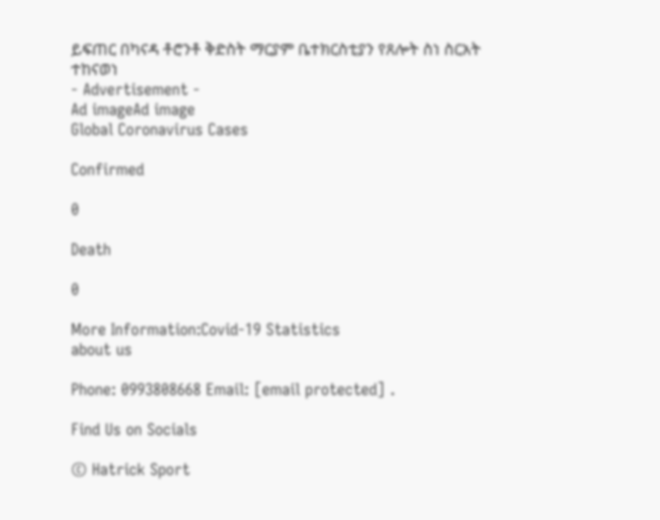ይፍጠር በካናዳ ቶሮንቶ ቅድስት ማርያም ቤተክርስቲያን የጸሎት ስነ ስርአት ተከናወነ
- Advertisement -
Ad imageAd image
Global Coronavirus Cases

Confirmed

0

Death

0

More Information:Covid-19 Statistics
about us

Phone: 0993808668 Email: [email protected] .

Find Us on Socials

© Hatrick Sport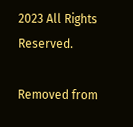2023 All Rights Reserved.

Removed from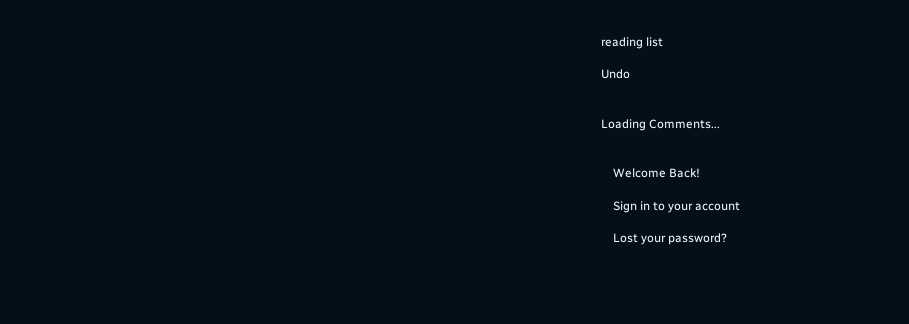reading list

Undo


Loading Comments...


    Welcome Back!

    Sign in to your account

    Lost your password?